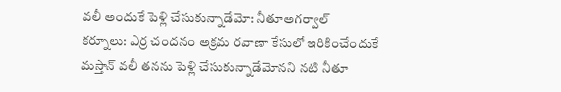వలీ అందుకే పెళ్లి చేసుకున్నాడేమో: నీతూఅగర్వాల్
కర్నూలు: ఎర్ర చందనం అక్రమ రవాణా కేసులో ఇరికించేందుకే మస్తాన్ వలీ తనను పెళ్లి చేసుకున్నాడేమోనని నటి నీతూ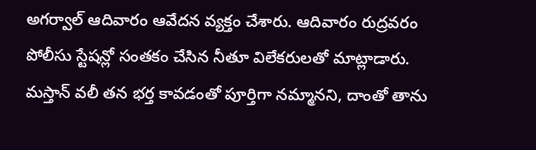అగర్వాల్ ఆదివారం ఆవేదన వ్యక్తం చేశారు. ఆదివారం రుద్రవరం పోలీసు స్టేషన్లో సంతకం చేసిన నీతూ విలేకరులతో మాట్లాడారు.
మస్తాన్ వలీ తన భర్త కావడంతో పూర్తిగా నమ్మానని, దాంతో తాను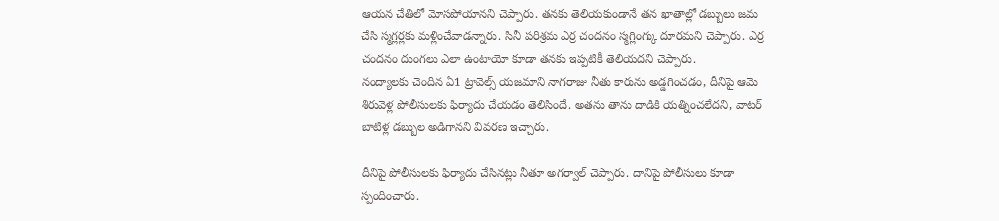ఆయన చేతిలో మోసపోయానని చెప్పారు. తనకు తెలియకుండానే తన ఖాతాల్లో డబ్బులు జమ చేసి స్మగ్లర్లకు మళ్లించేవాడన్నారు. సినీ పరిశ్రమ ఎర్ర చందనం స్మగ్లింగ్కు దూరమని చెప్పారు. ఎర్ర చందనం దుంగలు ఎలా ఉంటాయో కూడా తనకు ఇప్పటికీ తెలియదని చెప్పారు.
నంద్యాలకు చెందిన ఏ1 ట్రావెల్స్ యజమాని నాగరాజు నీతు కారును అడ్డగించడం, దీనిపై ఆమె శిరువెళ్ల పోలీసులకు ఫిర్యాదు చేయడం తెలిసిందే. అతను తాను దాడికి యత్నించలేదని, వాటర్ బాటిళ్ల డబ్బుల అడిగానని వివరణ ఇచ్చారు.

దీనిపై పోలీసులకు ఫిర్యాదు చేసినట్లు నీతూ అగర్వాల్ చెప్పారు. దానిపై పోలీసులు కూడా స్పందించారు.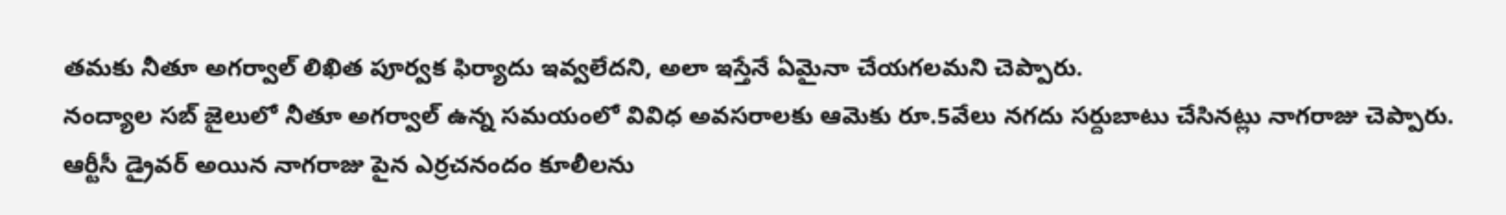తమకు నీతూ అగర్వాల్ లిఖిత పూర్వక ఫిర్యాదు ఇవ్వలేదని, అలా ఇస్తేనే ఏమైనా చేయగలమని చెప్పారు.
నంద్యాల సబ్ జైలులో నీతూ అగర్వాల్ ఉన్న సమయంలో వివిధ అవసరాలకు ఆమెకు రూ.5వేలు నగదు సర్దుబాటు చేసినట్లు నాగరాజు చెప్పారు. ఆర్టీసీ డ్రైవర్ అయిన నాగరాజు పైన ఎర్రచనందం కూలీలను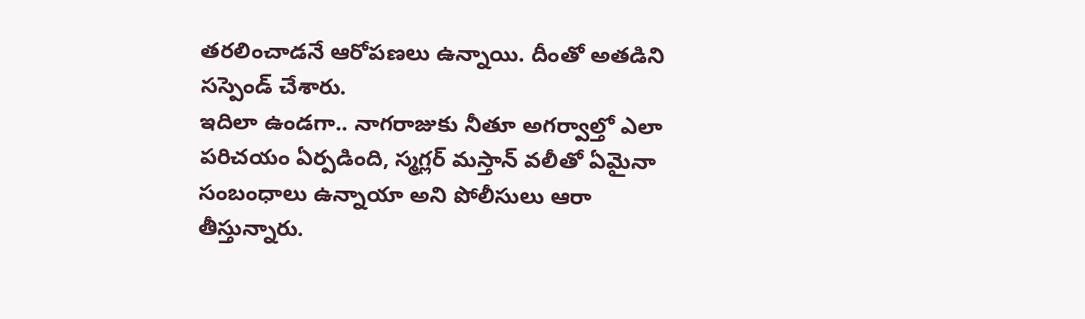తరలించాడనే ఆరోపణలు ఉన్నాయి. దీంతో అతడిని సస్పెండ్ చేశారు.
ఇదిలా ఉండగా.. నాగరాజుకు నీతూ అగర్వాల్తో ఎలా పరిచయం ఏర్పడింది, స్మగ్లర్ మస్తాన్ వలీతో ఏమైనా సంబంధాలు ఉన్నాయా అని పోలీసులు ఆరా తీస్తున్నారు.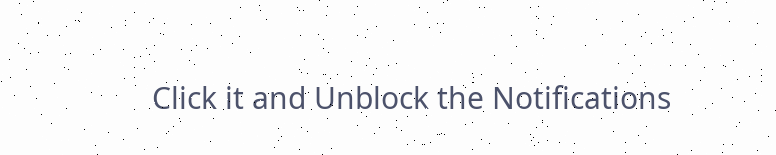Click it and Unblock the Notifications